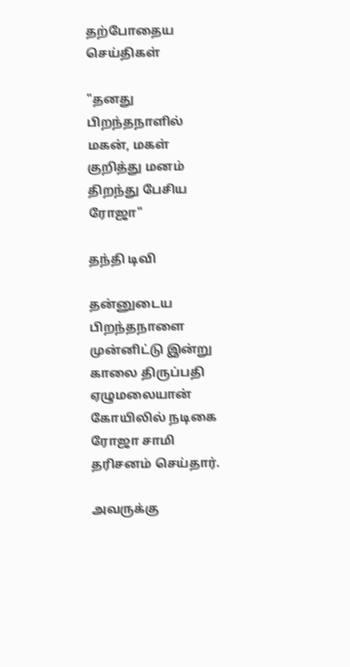தற்போதைய செய்திகள்

"தனது பிறந்தநாளில் மகன், மகள் குறித்து மனம் திறந்து பேசிய ரோஜா"

தந்தி டிவி

தன்னுடைய பிறந்தநாளை முன்னிட்டு இன்று காலை திருப்பதி ஏழுமலையான் கோயிலில் நடிகை ரோஜா சாமி தரிசனம் செய்தார்.

அவருக்கு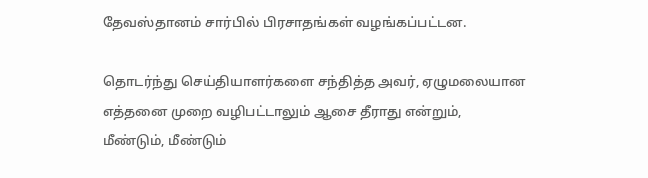தேவஸ்தானம் சார்பில் பிரசாதங்கள் வழங்கப்பட்டன.

தொடர்ந்து செய்தியாளர்களை சந்தித்த அவர், ஏழுமலையான எத்தனை முறை வழிபட்டாலும் ஆசை தீராது என்றும், மீண்டும், மீண்டும்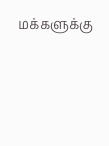மக்களுக்கு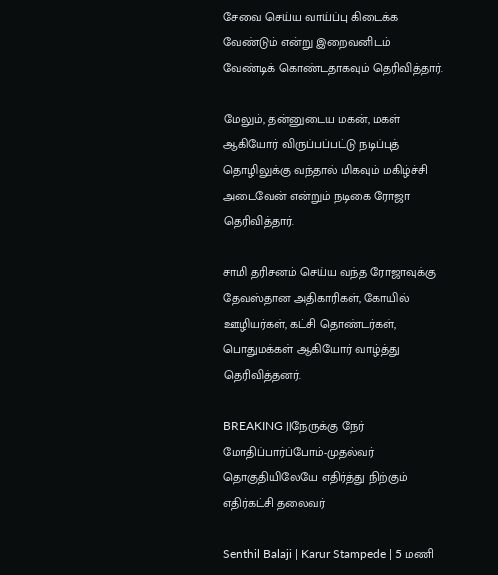சேவை செய்ய வாய்ப்பு கிடைக்க வேண்டும் என்று இறைவனிடம் வேண்டிக் கொண்டதாகவும் தெரிவித்தார்.

மேலும், தன்னுடைய மகன், மகள் ஆகியோர் விருப்பப்பட்டு நடிப்புத் தொழிலுக்கு வந்தால் மிகவும் மகிழ்ச்சி அடைவேன் என்றும் நடிகை ரோஜா தெரிவித்தார்.

சாமி தரிசனம் செய்ய வந்த ரோஜாவுக்கு தேவஸ்தான அதிகாரிகள், கோயில் ஊழியர்கள், கட்சி தொண்டர்கள், பொதுமக்கள் ஆகியோர் வாழ்த்து தெரிவித்தனர்.

BREAKING ||நேருக்கு நேர் மோதிப்பார்ப்போம்-முதல்வர் தொகுதியிலேயே எதிர்த்து நிற்கும் எதிர்கட்சி தலைவர்

Senthil Balaji | Karur Stampede | 5 மணி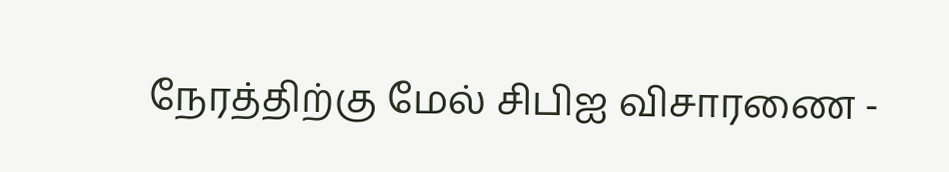நேரத்திற்கு மேல் சிபிஐ விசாரணை -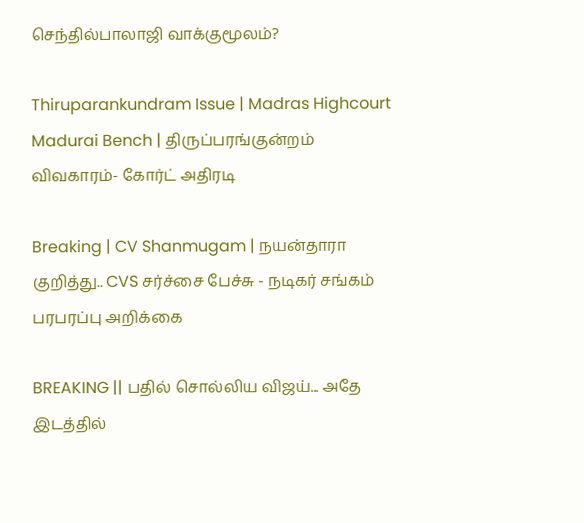செந்தில்பாலாஜி வாக்குமூலம்?

Thiruparankundram Issue | Madras Highcourt Madurai Bench | திருப்பரங்குன்றம் விவகாரம்- கோர்ட் அதிரடி

Breaking | CV Shanmugam | நயன்தாரா குறித்து.. CVS சர்ச்சை பேச்சு - நடிகர் சங்கம் பரபரப்பு அறிக்கை

BREAKING || பதில் சொல்லிய விஜய்... அதே இடத்தில்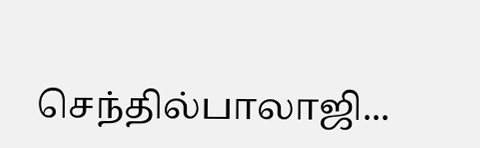செந்தில்பாலாஜி...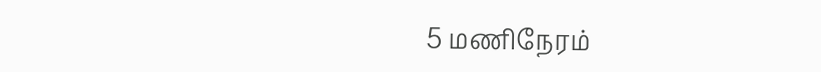5 மணிநேரம்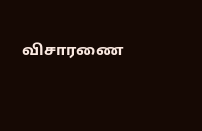விசாரணை